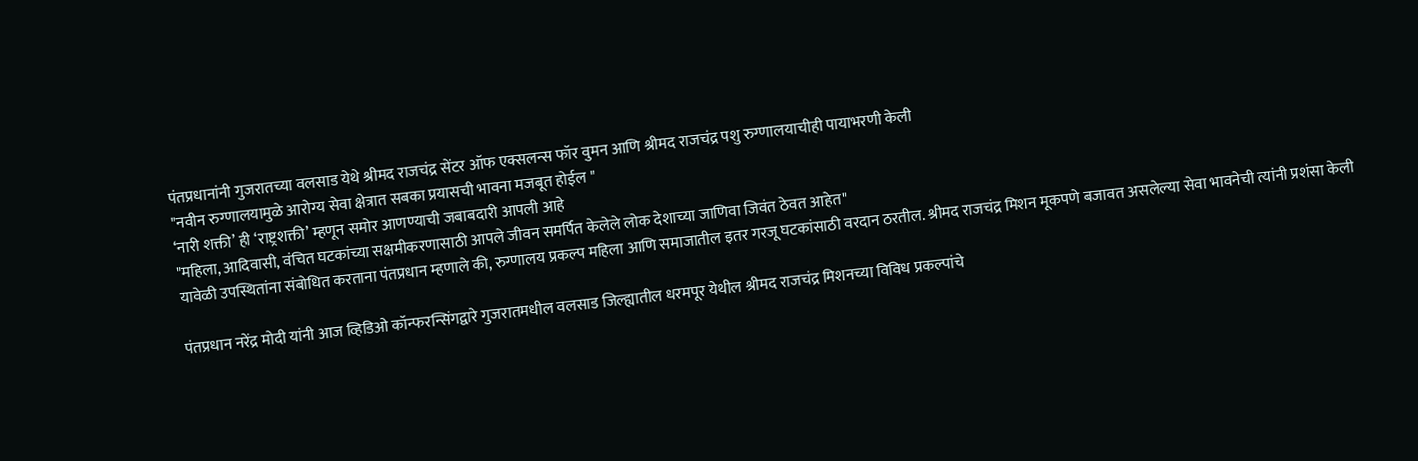पंतप्रधानांनी गुजरातच्या वलसाड येथे श्रीमद राजचंद्र सेंटर ऑफ एक्सलन्स फॉर वुमन आणि श्रीमद राजचंद्र पशु रुग्णालयाचीही पायाभरणी केली
"नवीन रुग्णालयामुळे आरोग्य सेवा क्षेत्रात सबका प्रयासची भावना मजबूत होईल "
‘नारी शक्ती’ ही ‘राष्ट्रशक्ती’ म्हणून समोर आणण्याची जबाबदारी आपली आहे
"महिला, आदिवासी, वंचित घटकांच्या सक्षमीकरणासाठी आपले जीवन समर्पित केलेले लोक देशाच्या जाणिवा जिवंत ठेवत आहेत"
यावेळी उपस्थितांना संबोधित करताना पंतप्रधान म्हणाले की, रुग्णालय प्रकल्प महिला आणि समाजातील इतर गरजू घटकांसाठी वरदान ठरतील. श्रीमद राजचंद्र मिशन मूकपणे बजावत असलेल्या सेवा भावनेची त्यांनी प्रशंसा केली

पंतप्रधान नरेंद्र मोदी यांनी आज व्हिडिओ कॉन्फरन्सिंगद्वारे गुजरातमधील वलसाड जिल्ह्यातील धरमपूर येथील श्रीमद राजचंद्र मिशनच्या विविध प्रकल्पांचे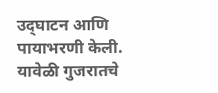उद्‌घाटन आणि पायाभरणी केली. यावेळी गुजरातचे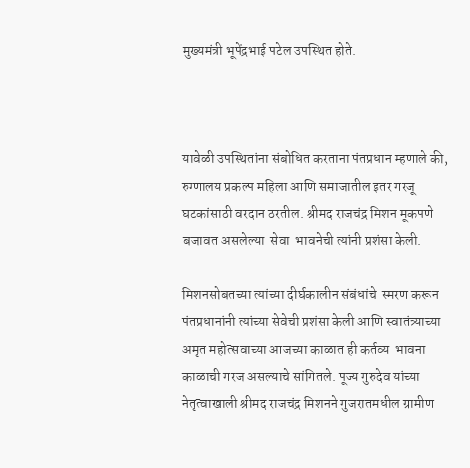मुख्यमंत्री भूपेंद्रभाई पटेल उपस्थित होते.



यावेळी उपस्थितांना संबोधित करताना पंतप्रधान म्हणाले की, रुग्णालय प्रकल्प महिला आणि समाजातील इतर गरजू घटकांसाठी वरदान ठरतील. श्रीमद राजचंद्र मिशन मूकपणे बजावत असलेल्या  सेवा  भावनेची त्यांनी प्रशंसा केली.

मिशनसोबतच्या त्यांच्या दीर्घकालीन संबंधांचे  स्मरण करून पंतप्रधानांनी त्यांच्या सेवेची प्रशंसा केली आणि स्वातंत्र्याच्या अमृत महोत्सवाच्या आजच्या काळात ही कर्तव्य  भावना काळाची गरज असल्याचे सांगितले. पूज्य गुरुदेव यांच्या नेतृत्वाखाली श्रीमद राजचंद्र मिशनने गुजरातमधील ग्रामीण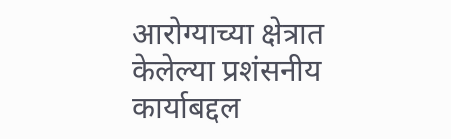आरोग्याच्या क्षेत्रात केलेल्या प्रशंसनीय कार्याबद्दल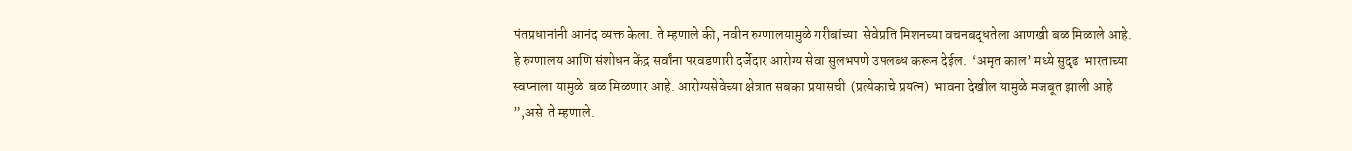पंतप्रधानांनी आनंद व्यक्त केला. ते म्हणाले की, नवीन रुग्णालयामुळे गरीबांच्या  सेवेप्रति मिशनच्या वचनबद्धतेला आणखी बळ मिळाले आहे. हे रुग्णालय आणि संशोधन केंद्र सर्वांना परवडणारी दर्जेदार आरोग्य सेवा सुलभपणे उपलब्ध करून देईल.  ‘अमृत काल’ मध्ये सुदृढ  भारताच्या स्वप्नाला यामुळे  बळ मिळणार आहे. आरोग्यसेवेच्या क्षेत्रात सबका प्रयासची  (प्रत्येकाचे प्रयत्न)  भावना देखील यामुळे मजबूत झाली आहे ”,असे  ते म्हणाले.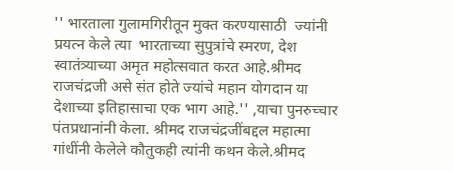'' भारताला गुलामगिरीतून मुक्त करण्यासाठी  ज्यांनी प्रयत्न केले त्या  भारताच्या सुपुत्रांचे स्मरण, देश स्वातंत्र्याच्या अमृत महोत्सवात करत आहे.श्रीमद राजचंद्रजी असे संत होते ज्यांचे महान योगदान या देशाच्या इतिहासाचा एक भाग आहे.'' ,याचा पुनरुच्चार पंतप्रधानांनी केला. श्रीमद राजचंद्रजींबद्दल महात्मा गांधींनी केलेले कौतुकही त्यांनी कथन केले.श्रीमद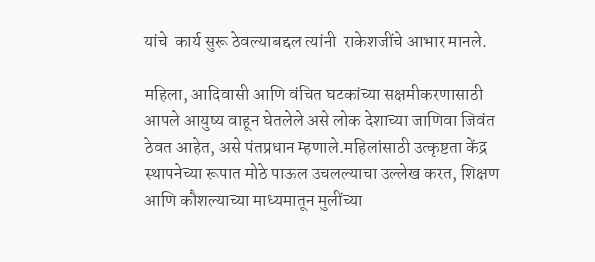यांचे  कार्य सुरू ठेवल्याबद्दल त्यांनी  राकेशजींचे आभार मानले.

महिला, आदिवासी आणि वंचित घटकांच्या सक्षमीकरणासाठी आपले आयुष्य वाहून घेतलेले असे लोक देशाच्या जाणिवा जिवंत ठेवत आहेत, असे पंतप्रधान म्हणाले.महिलांसाठी उत्कृष्टता केंद्र  स्थापनेच्या रूपात मोठे पाऊल उचलल्याचा उल्लेख करत, शिक्षण आणि कौशल्याच्या माध्यमातून मुलींच्या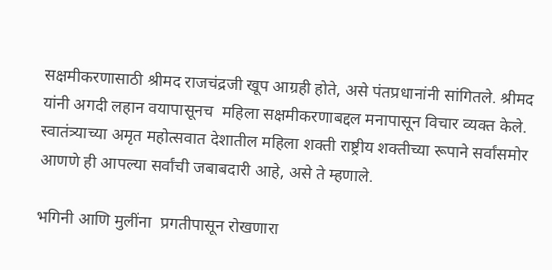सक्षमीकरणासाठी श्रीमद राजचंद्रजी खूप आग्रही होते, असे पंतप्रधानांनी सांगितले. श्रीमद यांनी अगदी लहान वयापासूनच  महिला सक्षमीकरणाबद्दल मनापासून विचार व्यक्त केले. स्वातंत्र्याच्या अमृत महोत्सवात देशातील महिला शक्ती राष्ट्रीय शक्तीच्या रूपाने सर्वांसमोर आणणे ही आपल्या सर्वांची जबाबदारी आहे, असे ते म्हणाले.

भगिनी आणि मुलींना  प्रगतीपासून रोखणारा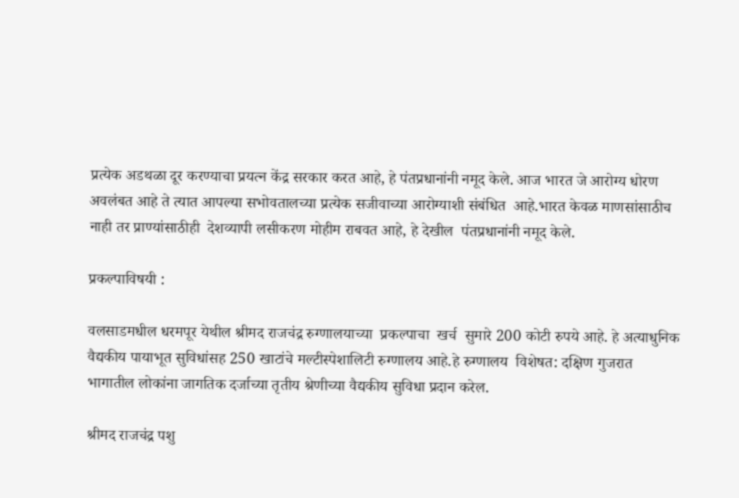प्रत्येक अडथळा दूर करण्याचा प्रयत्न केंद्र सरकार करत आहे, हे पंतप्रधानांनी नमूद केले. आज भारत जे आरोग्य धोरण अवलंबत आहे ते त्यात आपल्या सभोवतालच्या प्रत्येक सजीवाच्या आरोग्याशी संबंधित  आहे.भारत केवळ माणसांसाठीच  नाही तर प्राण्यांसाठीही  देशव्यापी लसीकरण मोहीम राबवत आहे, हे देखील  पंतप्रधानांनी नमूद केले.

प्रकल्पाविषयी :

वलसाडमधील धरमपूर येथील श्रीमद राजचंद्र रुग्णालयाच्या  प्रकल्पाचा  खर्च  सुमारे 200 कोटी रुपये आहे. हे अत्याधुनिक वैद्यकीय पायाभूत सुविधांसह 250 खाटांचे मल्टीस्पेशालिटी रुग्णालय आहे.हे रुग्णालय  विशेषत: दक्षिण गुजरात भागातील लोकांना जागतिक दर्जाच्या तृतीय श्रेणीच्या वैद्यकीय सुविधा प्रदान करेल.

श्रीमद राजचंद्र पशु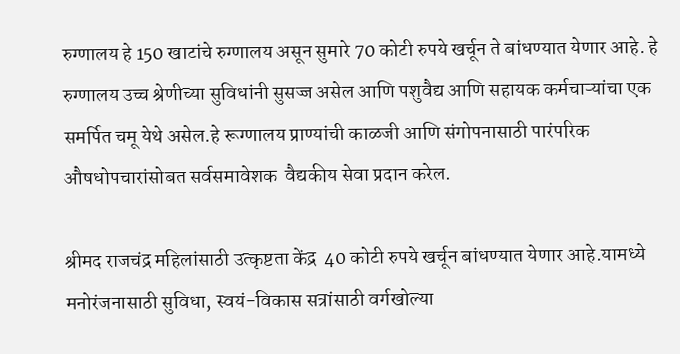रुग्णालय हे 150 खाटांचे रुग्णालय असून सुमारे 70 कोटी रुपये खर्चून ते बांधण्यात येणार आहे. हे रुग्णालय उच्च श्रेणीच्या सुविधांनी सुसज्ज असेल आणि पशुवैद्य आणि सहायक कर्मचाऱ्यांचा एक समर्पित चमू येथे असेल.हे रूग्णालय प्राण्यांची काळजी आणि संगोपनासाठी पारंपरिक औषधोपचारांसोबत सर्वसमावेशक  वैद्यकीय सेवा प्रदान करेल.

श्रीमद राजचंद्र महिलांसाठी उत्कृष्टता केंद्र  40 कोटी रुपये खर्चून बांधण्यात येणार आहे.यामध्ये मनोरंजनासाठी सुविधा, स्वयं-विकास सत्रांसाठी वर्गखोल्या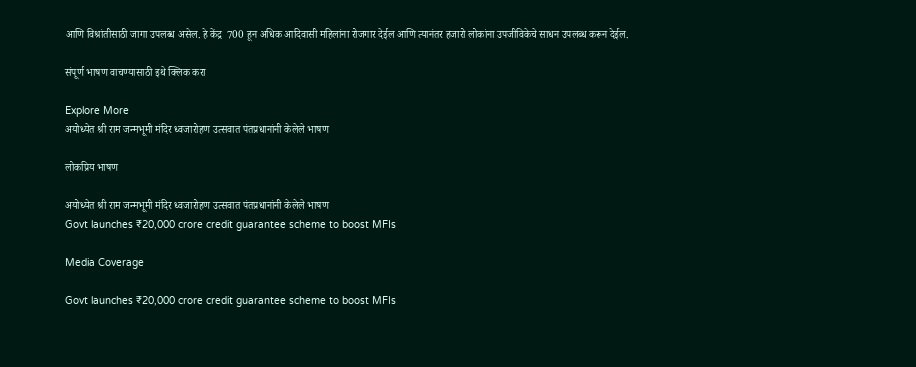आणि विश्रांतीसाठी जागा उपलब्ध असेल. हे केंद्र  700 हून अधिक आदिवासी महिलांना रोजगार देईल आणि त्यानंतर हजारो लोकांना उपजीविकेचे साधन उपलब्ध करून देईल.

संपूर्ण भाषण वाचण्यासाठी इथे क्लिक करा

Explore More
अयोध्येत श्री राम जन्मभूमी मंदिर ध्वजारोहण उत्सवात पंतप्रधानांनी केलेले भाषण

लोकप्रिय भाषण

अयोध्येत श्री राम जन्मभूमी मंदिर ध्वजारोहण उत्सवात पंतप्रधानांनी केलेले भाषण
Govt launches ₹20,000 crore credit guarantee scheme to boost MFIs

Media Coverage

Govt launches ₹20,000 crore credit guarantee scheme to boost MFIs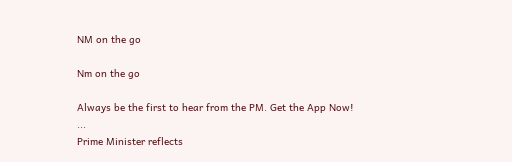NM on the go

Nm on the go

Always be the first to hear from the PM. Get the App Now!
...
Prime Minister reflects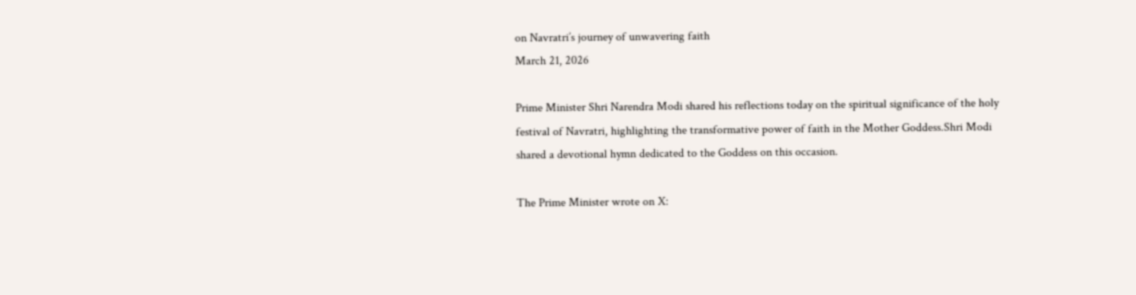on Navratri’s journey of unwavering faith
March 21, 2026

Prime Minister Shri Narendra Modi shared his reflections today on the spiritual significance of the holy festival of Navratri, highlighting the transformative power of faith in the Mother Goddess.Shri Modi shared a devotional hymn dedicated to the Goddess on this occasion.

The Prime Minister wrote on X: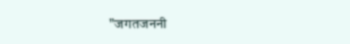"जगतजननी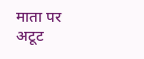माता पर अटूट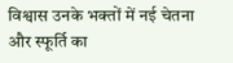विश्वास उनके भक्तों में नई चेतना और स्फूर्ति का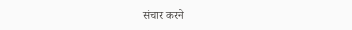संचार करने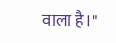वाला है।"